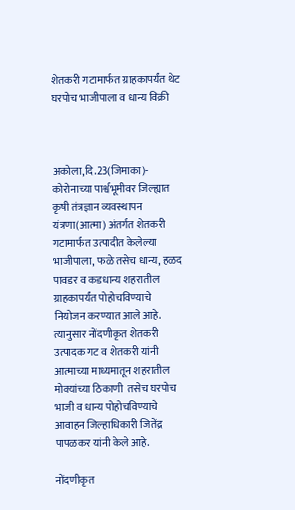शेतकरी गटामार्फत ग्राहकापर्यंत थेट घरपोच भाजीपाला व धान्य विक्री



अकोला,दि.23(जिमाका)- कोरोनाच्या पार्श्वभूमीवर जिल्ह्यात कृषी तंत्रज्ञान व्यवस्थापन यंत्रणा(आत्मा) अंतर्गत शेतकरी गटामार्फत उत्पादीत केलेल्या भाजीपाला, फळे तसेच धान्य, हळद पावडर व कडधान्य शहरातील ग्राहकापर्यंत पोहोचविण्याचे नियोजन करण्यात आले आहे. त्यानुसार नोंदणीकृत शेतकरी उत्पादक गट व शेतकरी यांनी आत्माच्या माध्यमातून शहरातील मोक्यांच्या ठिकाणी  तसेच घरपोच भाजी व धान्य पोहोचविण्याचे आवाहन जिल्हाधिकारी जितेंद्र पापळकर यांनी केले आहे.

नोंदणीकृत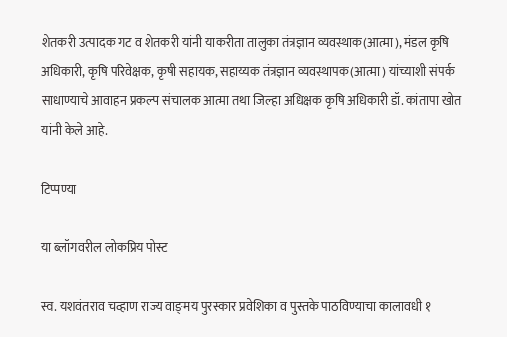शेतकरी उत्पादक गट व शेतकरी यांनी याकरीता तालुका तंत्रज्ञान व्यवस्थाक(आत्मा), मंडल कृषि अधिकारी, कृषि परिवेक्षक, कृषी सहायक, सहाय्यक तंत्रज्ञान व्यवस्थापक(आत्मा) यांच्याशी संपर्क साधाण्याचे आवाहन प्रकल्प संचालक आत्मा तथा जिल्हा अधिक्षक कृषि अधिकारी डॉ. कांतापा खोत यांनी केले आहे.

टिप्पण्या

या ब्लॉगवरील लोकप्रिय पोस्ट

स्व. यशवंतराव चव्हाण राज्य वाङ्‌मय पुरस्कार प्रवेशिका व पुस्तके पाठविण्याचा कालावधी १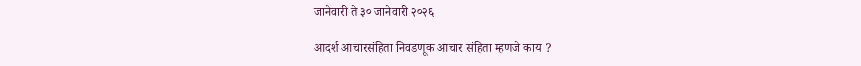जानेवारी ते ३० जानेवारी २०२६

आदर्श आचारसंहिता निवडणूक आचार संहिता म्हणजे काय ?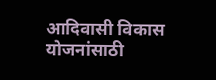आदिवासी विकास योजनांसाठी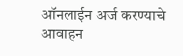ऑनलाईन अर्ज करण्याचे आवाहन